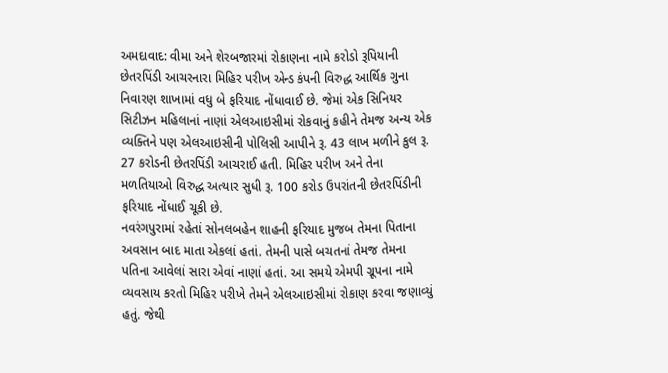અમદાવાદ: વીમા અને શેરબજારમાં રોકાણના નામે કરોડો રૂપિયાની છેતરપિંડી આચરનારા મિહિર પરીખ એન્ડ કંપની વિરુદ્ધ આર્થિક ગુના નિવારણ શાખામાં વધુ બે ફરિયાદ નોંધાવાઈ છે. જેમાં એક સિનિયર સિટીઝન મહિલાનાં નાણાં એલઆઇસીમાં રોકવાનું કહીને તેમજ અન્ય એક વ્યક્તિને પણ એલઆઇસીની પોલિસી આપીને રૂ. 43 લાખ મળીને કુલ રૂ. 27 કરોડની છેતરપિંડી આચરાઈ હતી. મિહિર પરીખ અને તેના મળતિયાઓ વિરુદ્ધ અત્યાર સુધી રૂ. 100 કરોડ ઉપરાંતની છેતરપિંડીની ફરિયાદ નોંધાઈ ચૂકી છે.
નવરંગપુરામાં રહેતાં સોનલબહેન શાહની ફરિયાદ મુજબ તેમના પિતાના અવસાન બાદ માતા એકલાં હતાં. તેમની પાસે બચતનાં તેમજ તેમના પતિના આવેલાં સારા એવાં નાણાં હતાં. આ સમયે એમપી ગ્રૂપના નામે વ્યવસાય કરતો મિહિર પરીખે તેમને એલઆઇસીમાં રોકાણ કરવા જણાવ્યું હતું. જેથી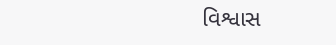વિશ્વાસ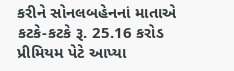કરીને સોનલબહેનનાં માતાએ કટકે-કટકે રૂ. 25.16 કરોડ પ્રીમિયમ પેટે આપ્યા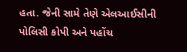હતા. જેની સામે તેણે એલઆઈસીની પોલિસી કોપી અને પહોંચ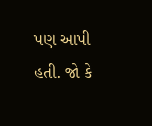પણ આપી હતી. જો કે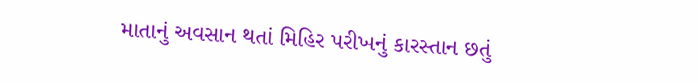માતાનું અવસાન થતાં મિહિર પરીખનું કારસ્તાન છતું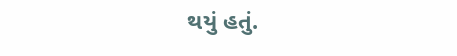થયું હતું.